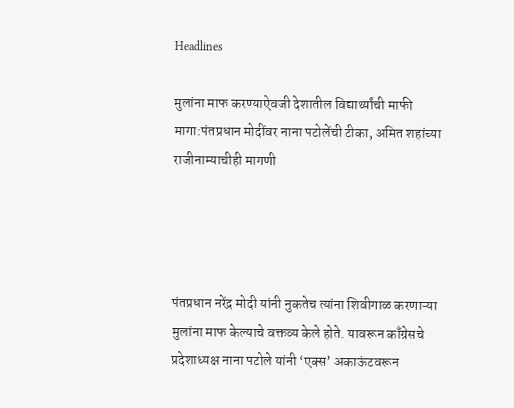Headlines

मुलांना माफ करण्याऐवजी देशातील विद्यार्थ्यांची माफी मागा:पंतप्रधान मोदींवर नाना पटोलेंची टीका, अमित शहांच्या राजीनाम्याचीही मागणी




पंतप्रधान नरेंद्र मोदी यांनी नुकतेच त्यांना शिवीगाळ करणाऱ्या मुलांना माफ केल्याचे वक्तव्य केले होते. यावरून काँग्रेसचे प्रदेशाध्यक्ष नाना पटोले यांनी ‘एक्स’ अकाऊंटवरून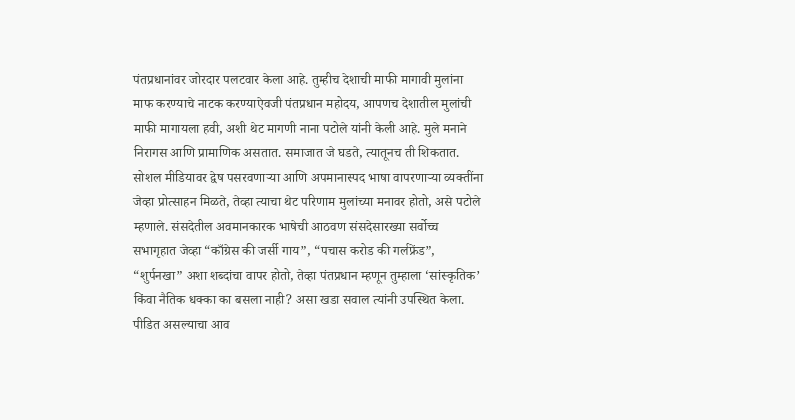पंतप्रधानांवर जोरदार पलटवार केला आहे. तुम्हीच देशाची माफी मागावी मुलांना माफ करण्याचे नाटक करण्याऐवजी पंतप्रधान महोदय, आपणच देशातील मुलांची माफी मागायला हवी, अशी थेट मागणी नाना पटोले यांनी केली आहे. मुले मनाने निरागस आणि प्रामाणिक असतात. समाजात जे घडते, त्यातूनच ती शिकतात. सोशल मीडियावर द्वेष पसरवणाऱ्या आणि अपमानास्पद भाषा वापरणाऱ्या व्यक्तींना जेव्हा प्रोत्साहन मिळते, तेव्हा त्याचा थेट परिणाम मुलांच्या मनावर होतो, असे पटोले म्हणाले. संसदेतील अवमानकारक भाषेची आठवण संसदेसारख्या सर्वोच्च सभागृहात जेव्हा “काँग्रेस की जर्सी गाय”, “पचास करोड की गर्लफ्रेंड”, “शुर्पनखा” अशा शब्दांचा वापर होतो, तेव्हा पंतप्रधान म्हणून तुम्हाला ‘सांस्कृतिक’ किंवा नैतिक धक्का का बसला नाही? असा खडा सवाल त्यांनी उपस्थित केला. पीडित असल्याचा आव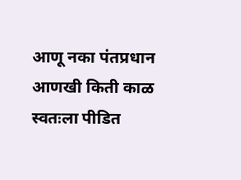आणू नका पंतप्रधान आणखी किती काळ स्वतःला पीडित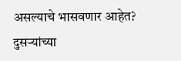असल्याचे भासवणार आहेत? दुसऱ्यांच्या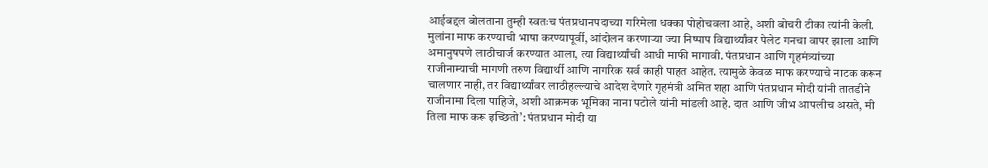आईबद्दल बोलताना तुम्ही स्वतःच पंतप्रधानपदाच्या गरिमेला धक्का पोहोचवला आहे, अशी बोचरी टीका त्यांनी केली. मुलांना माफ करण्याची भाषा करण्यापूर्वी, आंदोलन करणाऱ्या ज्या निष्पाप विद्यार्थ्यांवर पेलेट गनचा वापर झाला आणि अमानुषपणे लाठीचार्ज करण्यात आला, त्या विद्यार्थ्यांची आधी माफी मागावी. पंतप्रधान आणि गृहमंत्र्यांच्या राजीनाम्याची मागणी तरुण विद्यार्थी आणि नागरिक सर्व काही पाहत आहेत. त्यामुळे केवळ माफ करण्याचे नाटक करून चालणार नाही, तर विद्यार्थ्यांवर लाठीहल्ल्याचे आदेश देणारे गृहमंत्री अमित शहा आणि पंतप्रधान मोदी यांनी तातडीने राजीनामा दिला पाहिजे, अशी आक्रमक भूमिका नाना पटोले यांनी मांडली आहे. दात आणि जीभ आपलीच असते, मी तिला माफ करू इच्छितो’: पंतप्रधान मोदी या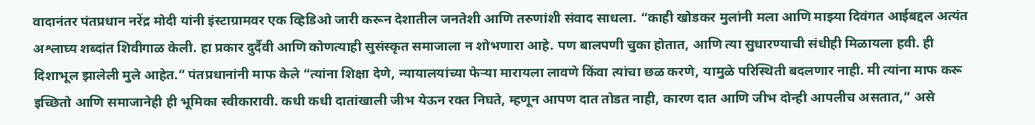वादानंतर पंतप्रधान नरेंद्र मोदी यांनी इंस्टाग्रामवर एक व्हिडिओ जारी करून देशातील जनतेशी आणि तरुणांशी संवाद साधला. “काही खोडकर मुलांनी मला आणि माझ्या दिवंगत आईबद्दल अत्यंत अश्लाघ्य शब्दांत शिवीगाळ केली. हा प्रकार दुर्दैवी आणि कोणत्याही सुसंस्कृत समाजाला न शोभणारा आहे. पण बालपणी चुका होतात, आणि त्या सुधारण्याची संधीही मिळायला हवी. ही दिशाभूल झालेली मुले आहेत.” पंतप्रधानांनी माफ केले “त्यांना शिक्षा देणे, न्यायालयांच्या फेऱ्या मारायला लावणे किंवा त्यांचा छळ करणे, यामुळे परिस्थिती बदलणार नाही. मी त्यांना माफ करू इच्छितो आणि समाजानेही ही भूमिका स्वीकारावी. कधी कधी दातांखाली जीभ येऊन रक्त निघते, म्हणून आपण दात तोडत नाही, कारण दात आणि जीभ दोन्ही आपलीच असतात,” असे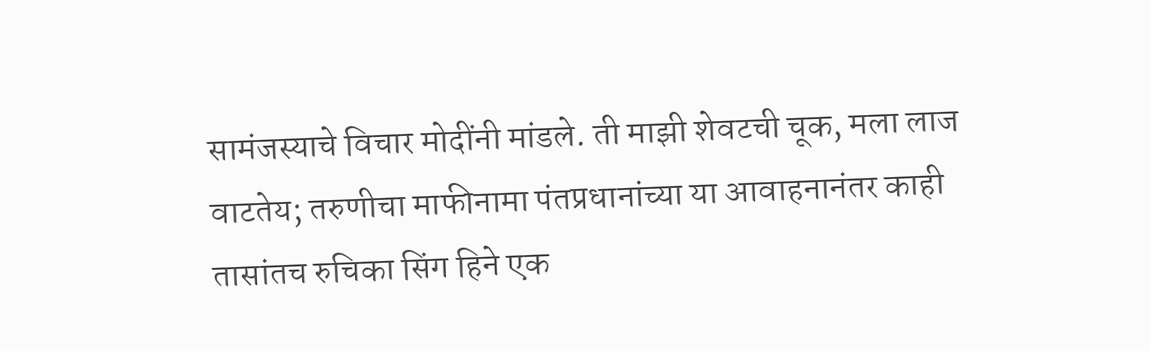सामंजस्याचे विचार मोदींनी मांडले. ती माझी शेवटची चूक, मला लाज वाटतेय; तरुणीचा माफीनामा पंतप्रधानांच्या या आवाहनानंतर काही तासांतच रुचिका सिंग हिने एक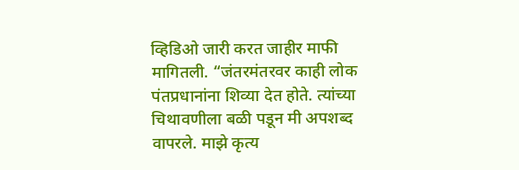व्हिडिओ जारी करत जाहीर माफी मागितली. “जंतरमंतरवर काही लोक पंतप्रधानांना शिव्या देत होते. त्यांच्या चिथावणीला बळी पडून मी अपशब्द वापरले. माझे कृत्य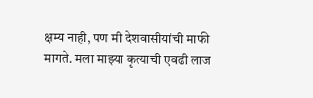क्षम्य नाही, पण मी देशवासीयांची माफी मागते. मला माझ्या कृत्याची एवढी लाज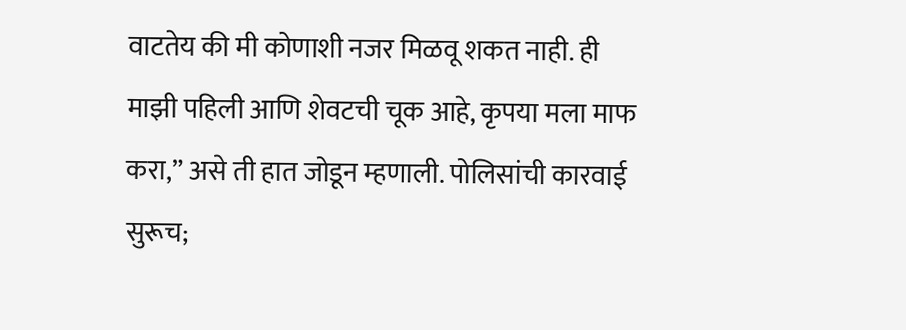वाटतेय की मी कोणाशी नजर मिळवू शकत नाही. ही माझी पहिली आणि शेवटची चूक आहे, कृपया मला माफ करा,” असे ती हात जोडून म्हणाली. पोलिसांची कारवाई सुरूच;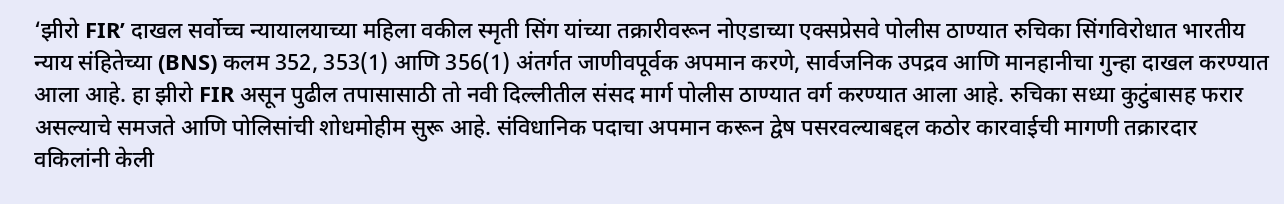‘झीरो FIR’ दाखल सर्वोच्च न्यायालयाच्या महिला वकील स्मृती सिंग यांच्या तक्रारीवरून नोएडाच्या एक्सप्रेसवे पोलीस ठाण्यात रुचिका सिंगविरोधात भारतीय न्याय संहितेच्या (BNS) कलम 352, 353(1) आणि 356(1) अंतर्गत जाणीवपूर्वक अपमान करणे, सार्वजनिक उपद्रव आणि मानहानीचा गुन्हा दाखल करण्यात आला आहे. हा झीरो FIR असून पुढील तपासासाठी तो नवी दिल्लीतील संसद मार्ग पोलीस ठाण्यात वर्ग करण्यात आला आहे. रुचिका सध्या कुटुंबासह फरार असल्याचे समजते आणि पोलिसांची शोधमोहीम सुरू आहे. संविधानिक पदाचा अपमान करून द्वेष पसरवल्याबद्दल कठोर कारवाईची मागणी तक्रारदार वकिलांनी केली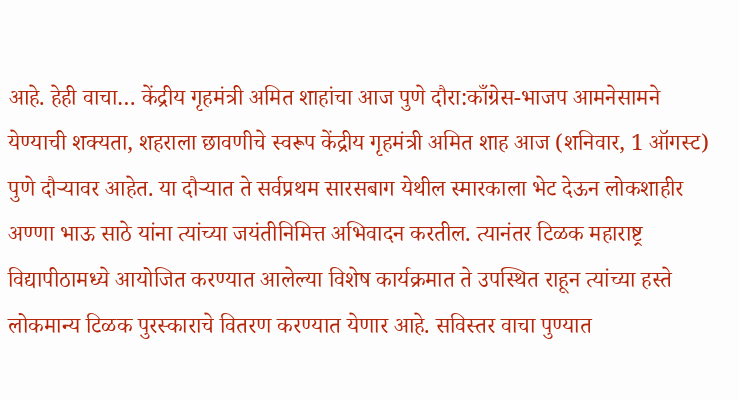आहे. हेही वाचा… केंद्रीय गृहमंत्री अमित शाहांचा आज पुणे दौरा:काँग्रेस-भाजप आमनेसामने येण्याची शक्यता, शहराला छावणीचे स्वरूप केंद्रीय गृहमंत्री अमित शाह आज (शनिवार, 1 ऑगस्ट) पुणे दौऱ्यावर आहेत. या दौऱ्यात ते सर्वप्रथम सारसबाग येथील स्मारकाला भेट देऊन लोकशाहीर अण्णा भाऊ साठे यांना त्यांच्या जयंतीनिमित्त अभिवादन करतील. त्यानंतर टिळक महाराष्ट्र विद्यापीठामध्ये आयोजित करण्यात आलेल्या विशेष कार्यक्रमात ते उपस्थित राहून त्यांच्या हस्ते लोकमान्य टिळक पुरस्काराचे वितरण करण्यात येणार आहे. सविस्तर वाचा पुण्यात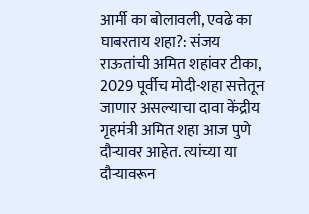आर्मी का बोलावली, एवढे का घाबरताय शहा?: संजय राऊतांची अमित शहांवर टीका, 2029 पूर्वीच मोदी-शहा सत्तेतून जाणार असल्याचा दावा केंद्रीय गृहमंत्री अमित शहा आज पुणे दौऱ्यावर आहेत. त्यांच्या या दौऱ्यावरून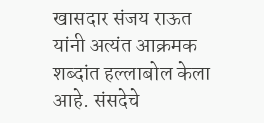खासदार संजय राऊत यांनी अत्यंत आक्रमक शब्दांत हल्लाबोल केला आहे. संसदेचे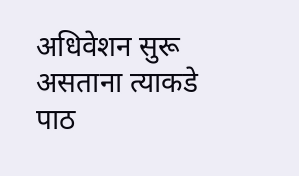अधिवेशन सुरू असताना त्याकडे पाठ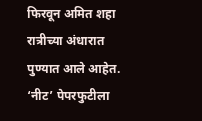फिरवून अमित शहा रात्रीच्या अंधारात पुण्यात आले आहेत. ‘नीट’ पेपरफुटीला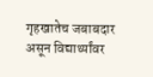गृहखातेच जबाबदार असून विद्यार्थ्यांवर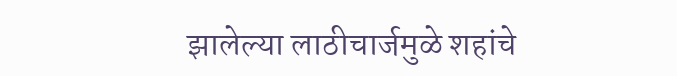झालेल्या लाठीचार्जमुळे शहांचे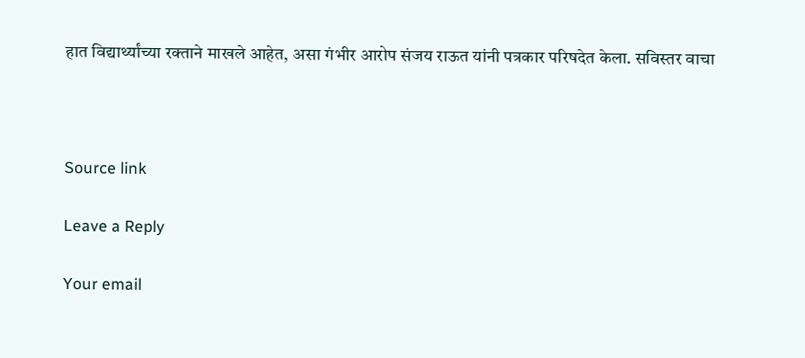हात विद्यार्थ्यांच्या रक्ताने माखले आहेत, असा गंभीर आरोप संजय राऊत यांनी पत्रकार परिषदेत केला. सविस्तर वाचा



Source link

Leave a Reply

Your email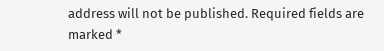address will not be published. Required fields are marked *